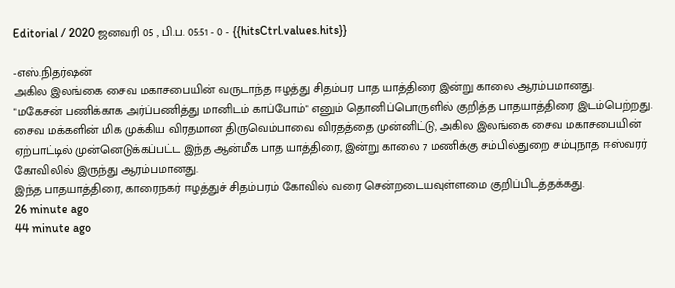Editorial / 2020 ஜனவரி 05 , பி.ப. 05:51 - 0 - {{hitsCtrl.values.hits}}

-எஸ்.நிதர்ஷன்
அகில இலங்கை சைவ மகாசபையின் வருடாந்த ஈழத்து சிதம்பர பாத யாத்திரை இன்று காலை ஆரம்பமானது.
"மகேசன் பணிக்காக அர்ப்பணித்து மானிடம் காப்போம்" எனும் தொனிப்பொருளில் குறித்த பாதயாத்திரை இடம்பெற்றது.
சைவ மக்களின் மிக முக்கிய விரதமான திருவெம்பாவை விரதத்தை முன்னிட்டு, அகில இலங்கை சைவ மகாசபையின் ஏற்பாட்டில் முன்னெடுக்கப்பட்ட இந்த ஆன்மீக பாத யாத்திரை, இன்று காலை 7 மணிக்கு சம்பில்துறை சம்புநாத ஈஸ்வரர் கோவிலில் இருந்து ஆரம்பமானது.
இந்த பாதயாத்திரை, காரைநகர் ஈழத்துச் சிதம்பரம் கோவில் வரை சென்றடையவுள்ளமை குறிப்பிடத்தக்கது.
26 minute ago
44 minute ago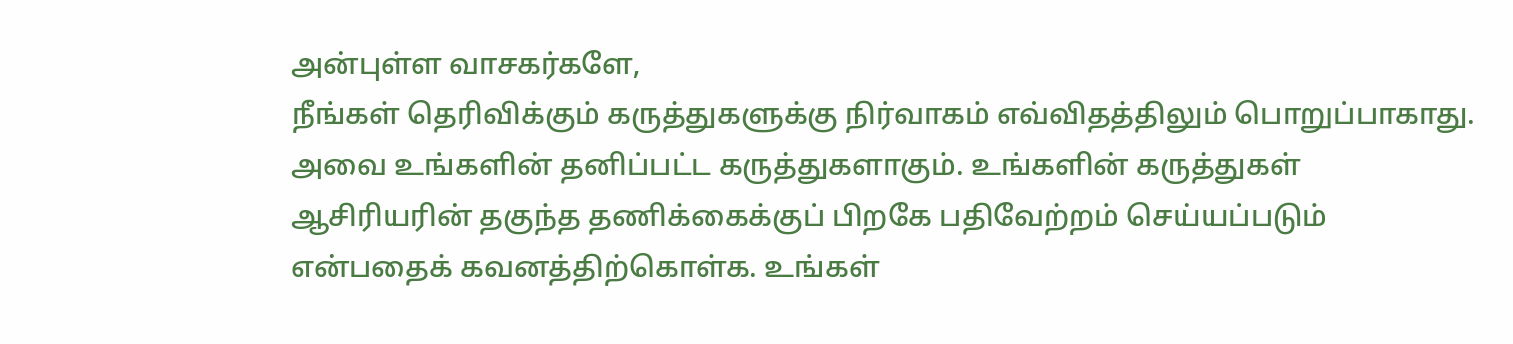அன்புள்ள வாசகர்களே,
நீங்கள் தெரிவிக்கும் கருத்துகளுக்கு நிர்வாகம் எவ்விதத்திலும் பொறுப்பாகாது. அவை உங்களின் தனிப்பட்ட கருத்துகளாகும். உங்களின் கருத்துகள் ஆசிரியரின் தகுந்த தணிக்கைக்குப் பிறகே பதிவேற்றம் செய்யப்படும் என்பதைக் கவனத்திற்கொள்க. உங்கள்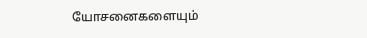யோசனைகளையும்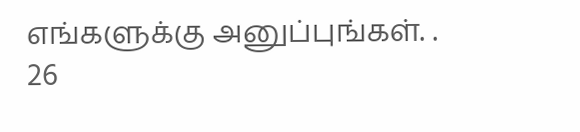எங்களுக்கு அனுப்புங்கள். .
26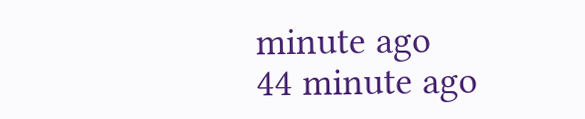minute ago
44 minute ago